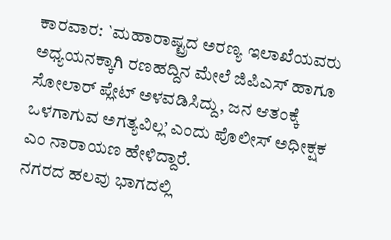ಕಾರವಾರ: `ಮಹಾರಾಷ್ಟ್ರದ ಅರಣ್ಯ ಇಲಾಖೆಯವರು ಅಧ್ಯಯನಕ್ಕಾಗಿ ರಣಹದ್ದಿನ ಮೇಲೆ ಜಿಪಿಎಸ್ ಹಾಗೂ ಸೋಲಾರ್ ಪ್ಲೇಟ್ ಅಳವಡಿಸಿದ್ದು, ಜನ ಆತಂಕ್ಕೆ ಒಳಗಾಗುವ ಅಗತ್ಯವಿಲ್ಲ’ ಎಂದು ಪೊಲೀಸ್ ಅಧೀಕ್ಷಕ ಎಂ ನಾರಾಯಣ ಹೇಳಿದ್ದಾರೆ.
ನಗರದ ಹಲವು ಭಾಗದಲ್ಲಿ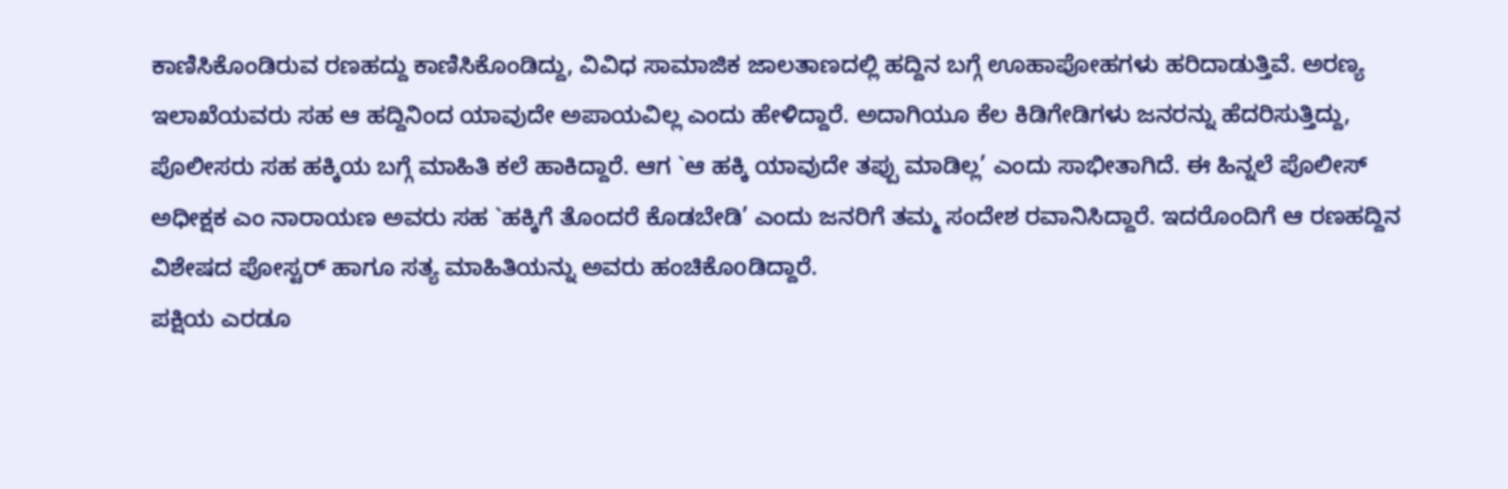ಕಾಣಿಸಿಕೊಂಡಿರುವ ರಣಹದ್ದು ಕಾಣಿಸಿಕೊಂಡಿದ್ದು, ವಿವಿಧ ಸಾಮಾಜಿಕ ಜಾಲತಾಣದಲ್ಲಿ ಹದ್ದಿನ ಬಗ್ಗೆ ಊಹಾಪೋಹಗಳು ಹರಿದಾಡುತ್ತಿವೆ. ಅರಣ್ಯ ಇಲಾಖೆಯವರು ಸಹ ಆ ಹದ್ದಿನಿಂದ ಯಾವುದೇ ಅಪಾಯವಿಲ್ಲ ಎಂದು ಹೇಳಿದ್ದಾರೆ. ಅದಾಗಿಯೂ ಕೆಲ ಕಿಡಿಗೇಡಿಗಳು ಜನರನ್ನು ಹೆದರಿಸುತ್ತಿದ್ದು, ಪೊಲೀಸರು ಸಹ ಹಕ್ಕಿಯ ಬಗ್ಗೆ ಮಾಹಿತಿ ಕಲೆ ಹಾಕಿದ್ದಾರೆ. ಆಗ `ಆ ಹಕ್ಕಿ ಯಾವುದೇ ತಪ್ಪು ಮಾಡಿಲ್ಲ’ ಎಂದು ಸಾಭೀತಾಗಿದೆ. ಈ ಹಿನ್ನಲೆ ಪೊಲೀಸ್ ಅಧೀಕ್ಷಕ ಎಂ ನಾರಾಯಣ ಅವರು ಸಹ `ಹಕ್ಕಿಗೆ ತೊಂದರೆ ಕೊಡಬೇಡಿ’ ಎಂದು ಜನರಿಗೆ ತಮ್ಮ ಸಂದೇಶ ರವಾನಿಸಿದ್ದಾರೆ. ಇದರೊಂದಿಗೆ ಆ ರಣಹದ್ದಿನ ವಿಶೇಷದ ಪೋಸ್ಟರ್ ಹಾಗೂ ಸತ್ಯ ಮಾಹಿತಿಯನ್ನು ಅವರು ಹಂಚಿಕೊoಡಿದ್ದಾರೆ.
ಪಕ್ಷಿಯ ಎರಡೂ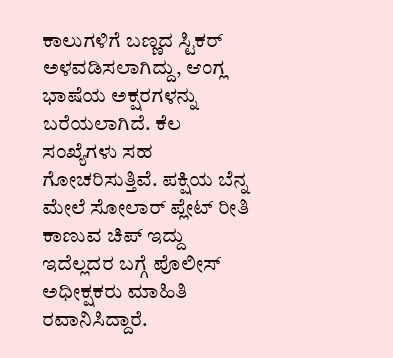ಕಾಲುಗಳಿಗೆ ಬಣ್ಣದ ಸ್ಟಿಕರ್ ಅಳವಡಿಸಲಾಗಿದ್ದು, ಆಂಗ್ಲ ಭಾಷೆಯ ಅಕ್ಷರಗಳನ್ನು ಬರೆಯಲಾಗಿದೆ. ಕೆಲ ಸಂಖ್ಯೆಗಳು ಸಹ ಗೋಚರಿಸುತ್ತಿವೆ. ಪಕ್ಷಿಯ ಬೆನ್ನ ಮೇಲೆ ಸೋಲಾರ್ ಪ್ಲೇಟ್ ರೀತಿ ಕಾಣುವ ಚಿಪ್ ಇದ್ದು ಇದೆಲ್ಲದರ ಬಗ್ಗೆ ಪೊಲೀಸ್ ಅಧೀಕ್ಷಕರು ಮಾಹಿತಿ ರವಾನಿಸಿದ್ದಾರೆ.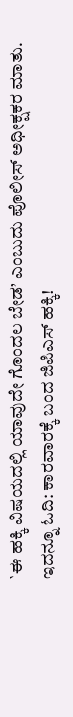`ಈ ಹಕ್ಕಿ ವಿಷಯದಲ್ಲಿ ಯಾವುದೇ ಗೊಂದಲ ಬೇಡ’ ಎಂಬುದು ಪೊಲೀಸ್ ಅಧೀಕ್ಷಕರ ಮಾತು.
ಇದನ್ನೂ ಓದಿ: ಕಾರವಾರಕ್ಕೆ ಬಂದ ಜಿಪಿಎಸ್ ಹಕ್ಕಿ!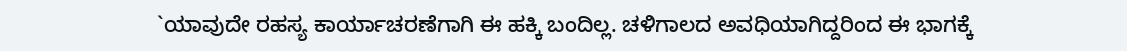`ಯಾವುದೇ ರಹಸ್ಯ ಕಾರ್ಯಾಚರಣೆಗಾಗಿ ಈ ಹಕ್ಕಿ ಬಂದಿಲ್ಲ. ಚಳಿಗಾಲದ ಅವಧಿಯಾಗಿದ್ದರಿಂದ ಈ ಭಾಗಕ್ಕೆ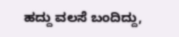ಹದ್ದು ವಲಸೆ ಬಂದಿದ್ದು,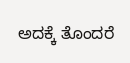ಅದಕ್ಕೆ ತೊಂದರೆ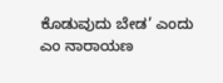ಕೊಡುವುದು ಬೇಡ’ ಎಂದು ಎಂ ನಾರಾಯಣ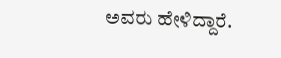ಅವರು ಹೇಳಿದ್ದಾರೆ.